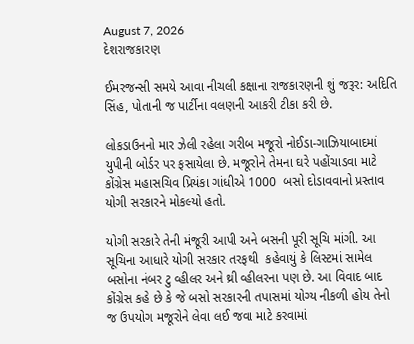August 7, 2026
દેશરાજકારણ

ઈમરજન્સી સમયે આવા નીચલી કક્ષાના રાજકારણની શું જરૂર: અદિતિ સિંહ, પોતાની જ પાર્ટીના વલણની આકરી ટીકા કરી છે.

લોકડાઉનનો માર ઝેલી રહેલા ગરીબ મજૂરો નોઈડા-ગાઝિયાબાદમાં યુપીની બોર્ડર પર ફસાયેલા છે. મજૂરોને તેમના ઘરે પહોંચાડવા માટે કોંગ્રેસ મહાસચિવ પ્રિયંકા ગાંધીએ 1000  બસો દોડાવવાનો પ્રસ્તાવ યોગી સરકારને મોકલ્યો હતો.

યોગી સરકારે તેની મંજૂરી આપી અને બસની પૂરી સૂચિ માંગી. આ સૂચિના આધારે યોગી સરકાર તરફથી  કહેવાયું કે લિસ્ટમાં સામેલ બસોના નંબર ટુ વ્હીલર અને થ્રી વ્હીલરના પણ છે. આ વિવાદ બાદ કોંગ્રેસ કહે છે કે જે બસો સરકારની તપાસમાં યોગ્ય નીકળી હોય તેનો જ ઉપયોગ મજૂરોને લેવા લઈ જવા માટે કરવામાં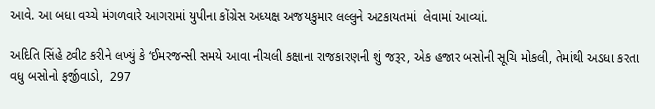આવે. આ બધા વચ્ચે મંગળવારે આગરામાં યુપીના કોંગ્રેસ અધ્યક્ષ અજયકુમાર લલ્લુને અટકાયતમાં  લેવામાં આવ્યાં.

અદિતિ સિંહે ટ્વીટ કરીને લખ્યું કે ‘ઈમરજન્સી સમયે આવા નીચલી કક્ષાના રાજકારણની શું જરૂર, એક હજાર બસોની સૂચિ મોકલી, તેમાંથી અડધા કરતા વધુ બસોનો ફર્જીવાડો,  297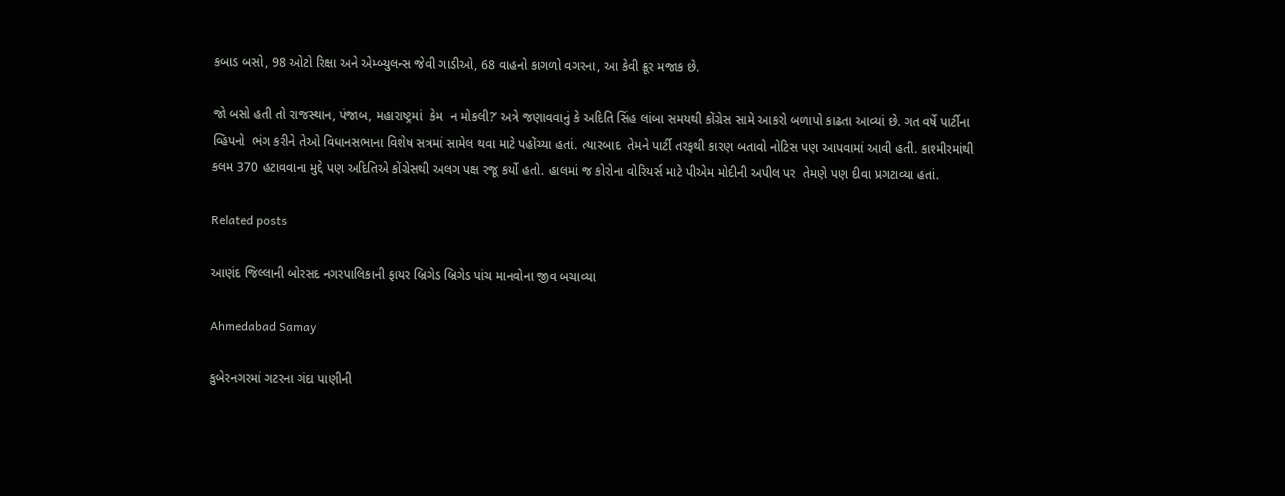કબાડ બસો, 98 ઓટો રિક્ષા અને એમ્બ્યુલન્સ જેવી ગાડીઓ, 68 વાહનો કાગળો વગરના, આ કેવી ક્રૂર મજાક છે.

જો બસો હતી તો રાજસ્થાન, પંજાબ, મહારાષ્ટ્રમાં  કેમ  ન મોકલી?’ અત્રે જણાવવાનું કે અદિતિ સિંહ લાંબા સમયથી કોંગ્રેસ સામે આકરો બળાપો કાઢતા આવ્યાં છે. ગત વર્ષે પાર્ટીના વ્હિપનો  ભંગ કરીને તેઓ વિધાનસભાના વિશેષ સત્રમાં સામેલ થવા માટે પહોંચ્યા હતાં. ત્યારબાદ  તેમને પાર્ટી તરફથી કારણ બતાવો નોટિસ પણ આપવામાં આવી હતી. કાશ્મીરમાંથી કલમ 370 હટાવવાના મુદ્દે પણ અદિતિએ કોંગ્રેસથી અલગ પક્ષ રજૂ કર્યો હતો. હાલમાં જ કોરોના વોરિયર્સ માટે પીએમ મોદીની અપીલ પર  તેમણે પણ દીવા પ્રગટાવ્યા હતાં.

Related posts

આણંદ જિલ્લાની બોરસદ નગરપાલિકાની ફાયર બ્રિગેડ બ્રિગેડ પાંચ માનવોના જીવ બચાવ્યા

Ahmedabad Samay

કુબેરનગરમાં ગટરના ગંદા પાણીની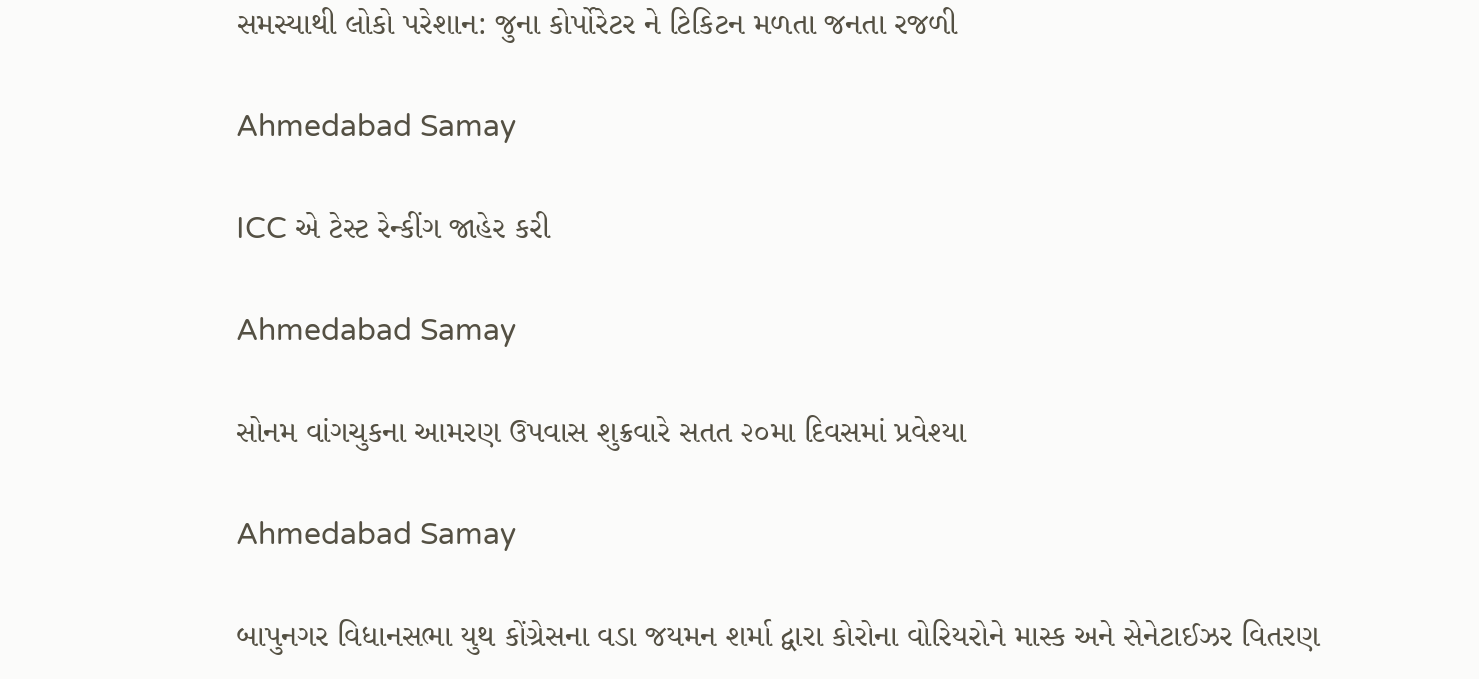સમસ્યાથી લોકો પરેશાન: જુના કોર્પોરેટર ને ટિકિટન મળતા જનતા રજળી

Ahmedabad Samay

ICC એ ટેસ્ટ રેન્કીંગ જાહેર કરી

Ahmedabad Samay

સોનમ વાંગચુકના આમરણ ઉપવાસ શુક્રવારે સતત ૨૦મા દિવસમાં પ્રવેશ્યા

Ahmedabad Samay

બાપુનગર વિધાનસભા યુથ કોંગ્રેસના વડા જયમન શર્મા દ્વારા કોરોના વોરિયરોને માસ્ક અને સેનેટાઈઝર વિતરણ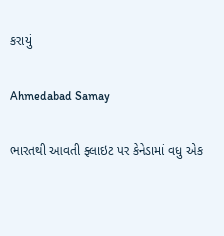કરાયું

Ahmedabad Samay

ભારતથી આવતી ફ્લાઇટ પર કેનેડામાં વધુ એક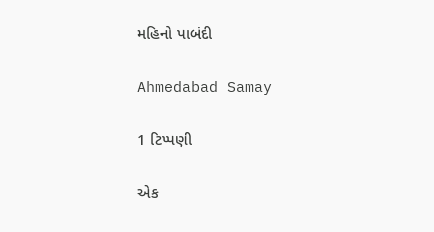મહિનો પાબંદી

Ahmedabad Samay

1 ટિપ્પણી

એક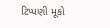ટિપ્પણી મૂકો